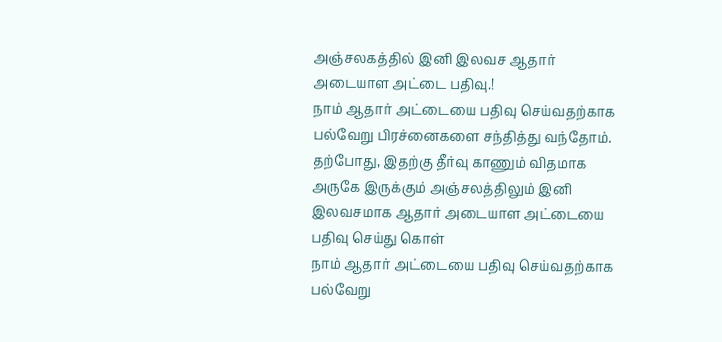அஞ்சலகத்தில் இனி இலவச ஆதார் அடையாள அட்டை பதிவு.!
நாம் ஆதார் அட்டையை பதிவு செய்வதற்காக பல்வேறு பிரச்னைகளை சந்தித்து வந்தோம். தற்போது, இதற்கு தீர்வு காணும் விதமாக அருகே இருக்கும் அஞ்சலத்திலும் இனி இலவசமாக ஆதார் அடையாள அட்டையை பதிவு செய்து கொள்
நாம் ஆதார் அட்டையை பதிவு செய்வதற்காக பல்வேறு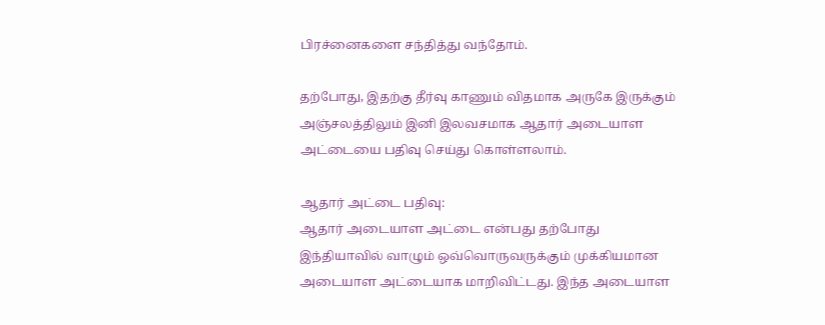பிரச்னைகளை சந்தித்து வந்தோம்.

தற்போது, இதற்கு தீர்வு காணும் விதமாக அருகே இருக்கும் அஞ்சலத்திலும் இனி இலவசமாக ஆதார் அடையாள அட்டையை பதிவு செய்து கொள்ளலாம்.

ஆதார் அட்டை பதிவு:
ஆதார் அடையாள அட்டை என்பது தற்போது இந்தியாவில் வாழும் ஒவ்வொருவருக்கும் முக்கியமான அடையாள அட்டையாக மாறிவிட்டது. இந்த அடையாள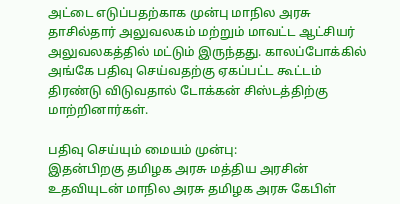அட்டை எடுப்பதற்காக முன்பு மாநில அரசு தாசில்தார் அலுவலகம் மற்றும் மாவட்ட ஆட்சியர் அலுவலகத்தில் மட்டும் இருந்தது. காலப்போக்கில் அங்கே பதிவு செய்வதற்கு ஏகப்பட்ட கூட்டம் திரண்டு விடுவதால் டோக்கன் சிஸ்டத்திற்கு மாற்றினார்கள்.

பதிவு செய்யும் மையம் முன்பு:
இதன்பிறகு தமிழக அரசு மத்திய அரசின் உதவியுடன் மாநில அரசு தமிழக அரசு கேபிள்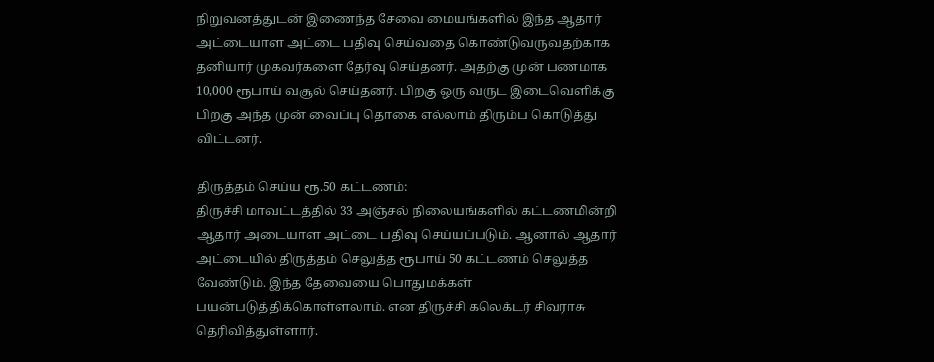நிறுவனத்துடன் இணைந்த சேவை மையங்களில் இந்த ஆதார் அட்டையாள அட்டை பதிவு செய்வதை கொண்டுவருவதற்காக தனியார் முகவர்களை தேர்வு செய்தனர். அதற்கு முன் பணமாக 10,000 ரூபாய் வசூல் செய்தனர். பிறகு ஒரு வருட இடைவெளிக்கு பிறகு அந்த முன் வைப்பு தொகை எல்லாம் திரும்ப கொடுத்து விட்டனர்.

திருத்தம் செய்ய ரூ.50 கட்டணம்:
திருச்சி மாவட்டத்தில் 33 அஞ்சல் நிலையங்களில் கட்டணமின்றி ஆதார் அடையாள அட்டை பதிவு செய்யப்படும். ஆனால் ஆதார் அட்டையில் திருத்தம் செலுத்த ரூபாய் 50 கட்டணம் செலுத்த வேண்டும். இந்த தேவையை பொதுமக்கள் பயன்படுத்திக்கொள்ளலாம். என திருச்சி கலெக்டர் சிவராசு தெரிவித்துள்ளார்.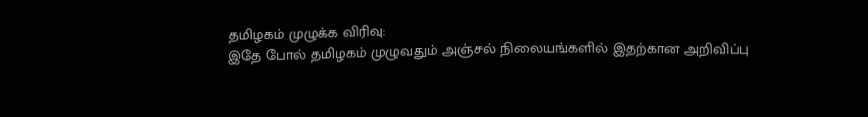தமிழகம் முழுக்க விரிவு:
இதே போல் தமிழகம் முழுவதும் அஞ்சல் நிலையங்களில் இதற்கான அறிவிப்பு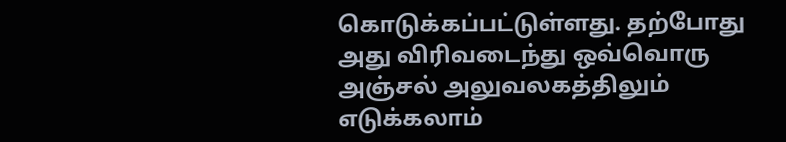கொடுக்கப்பட்டுள்ளது. தற்போது அது விரிவடைந்து ஒவ்வொரு அஞ்சல் அலுவலகத்திலும் எடுக்கலாம்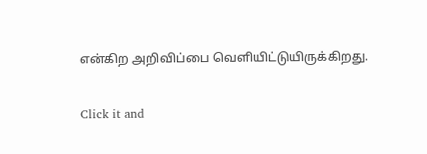என்கிற அறிவிப்பை வெளியிட்டுயிருக்கிறது.


Click it and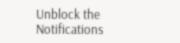Unblock the Notifications